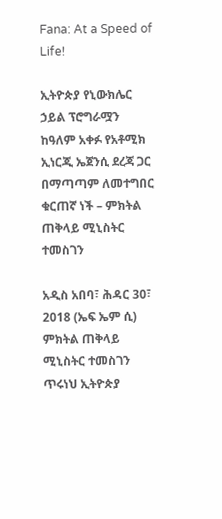Fana: At a Speed of Life!

ኢትዮጵያ የኒውክሌር ኃይል ፕሮግራሟን ከዓለም አቀፉ የአቶሚክ ኢነርጂ ኤጀንሲ ደረጃ ጋር በማጣጣም ለመተግበር ቁርጠኛ ነች – ምክትል ጠቅላይ ሚኒስትር ተመስገን

አዲስ አበባ፣ ሕዳር 30፣ 2018 (ኤፍ ኤም ሲ) ምክትል ጠቅላይ ሚኒስትር ተመስገን ጥሩነህ ኢትዮጵያ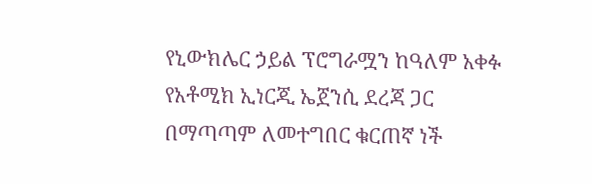የኒውክሌር ኃይል ፕሮግራሟን ከዓለም አቀፉ የአቶሚክ ኢነርጂ ኤጀንሲ ደረጃ ጋር በማጣጣም ለመተግበር ቁርጠኛ ነች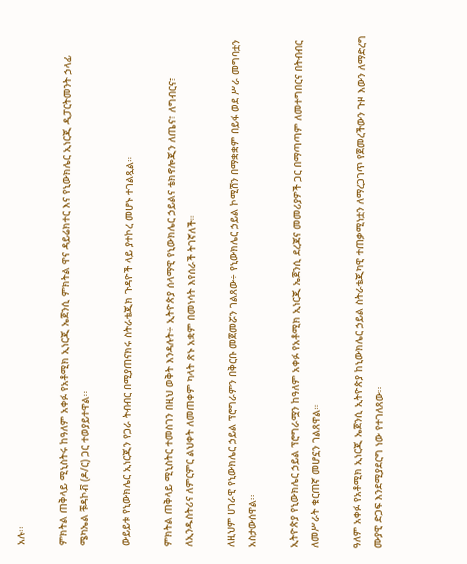አሉ፡፡

ምክትል ጠቅላይ ሚኒስትሩ ከዓለም አቀፉ የአቶሚክ ኢነርጂ ኤጀንሲ ምክትል ዋና ዳይሬክተር እና የኒውክሌር ኢነርጂ ዲፓርትመንት ኃላፊ ሜካኤል ቹዳኮቭ (ዶ/ር) ጋር ተወያይተዋል፡፡

ውይይቱ የኒውክሌር ኢነርጂን የጋራ ትብብር በሚያጠናክሩ ስትራቴጂክ ጉዳዮች ላይ ያተኮረ መሆኑ ተገልጿል።

ምክትል ጠቅላይ ሚኒስትር ተመስገን በዚህ ወቅት እንዳሉት÷ ኢትዮጵያ ሰላማዊ የኒውክሌር ኃይልና ቴክኖሎጂን ለጤና፣ ለግብርና፣ ለኢንዱስትሪና ለምርምር ልህቀት ለመጠቀም ካላት ጽኑ አቋም በመነሳት እየሰራች ትገኛለች።

ለዚህም ሀገራዊ የኒውክሌር ኃይል ፕሮግራምን በቅርቡ መጀመሯን ገልጸው÷ የኒውክሌር ኃይል ኮሚሽን በማቋቋም በይፋ ወደ ሥራ መግባቷን አስታውሰዋል፡፡

ኢትዮጵያ የኒውክሌር ኃይል ፕሮግራሟን ከዓለም አቀፉ የአቶሚክ ኢነርጂ ኤጀንሲ ደረጃና መመሪያዎች ጋር በማጣጣም ለመተግበርና በትብብር ለመሥራት ቁርጠኛ መሆኗን ገልጸዋል።

ዓለም አቀፉ የአቶሚክ ኢነርጂ ኤጀንሲ ኢትዮጵያ ከኒውክሌር ኃይል ስትራቴጂካዊ ተጠቃሚነቷን ለማረጋገጥ የጀመረችውን ጉዞ እውን ለማድረግ ሙያዊ ድጋፍ እንደሚያደርግ ነው የተገለጸው፡፡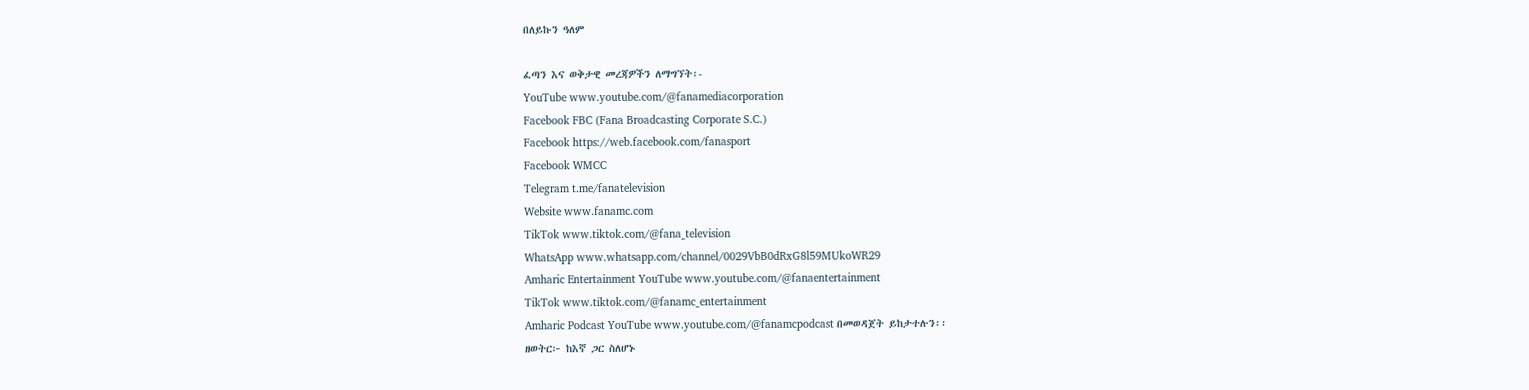በለይኩን ዓለም

ፈጣን እና ወቅታዊ መረጃዎችን ለማግኘት፡-
YouTube www.youtube.com/@fanamediacorporation
Facebook FBC (Fana Broadcasting Corporate S.C.)
Facebook https://web.facebook.com/fanasport
Facebook WMCC
Telegram t.me/fanatelevision
Website www.fanamc.com
TikTok www.tiktok.com/@fana_television
WhatsApp www.whatsapp.com/channel/0029VbB0dRxG8l59MUkoWR29
Amharic Entertainment YouTube www.youtube.com/@fanaentertainment
TikTok www.tiktok.com/@fanamc_entertainment
Amharic Podcast YouTube www.youtube.com/@fanamcpodcast በመወዳጀት ይከታተሉን፡፡
ዘወትር፦ ከእኛ ጋር ስለሆኑ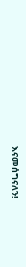እናመሰግናለን!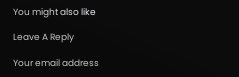You might also like

Leave A Reply

Your email address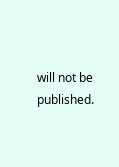will not be published.